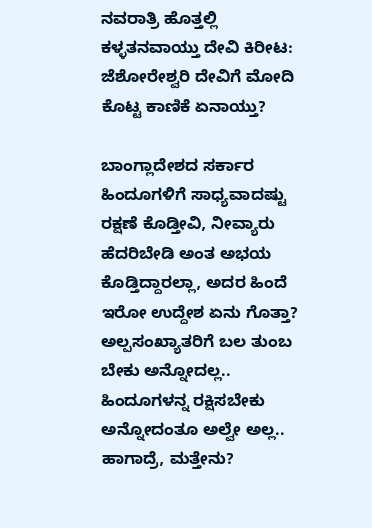ನವರಾತ್ರಿ ಹೊತ್ತಲ್ಲಿ ಕಳ್ಳತನವಾಯ್ತು ದೇವಿ ಕಿರೀಟ: ಜೆಶೋರೇಶ್ವರಿ ದೇವಿಗೆ ಮೋದಿ ಕೊಟ್ಟ ಕಾಣಿಕೆ ಏನಾಯ್ತು?

ಬಾಂಗ್ಲಾದೇಶದ ಸರ್ಕಾರ ಹಿಂದೂಗಳಿಗೆ ಸಾಧ್ಯವಾದಷ್ಟು ರಕ್ಷಣೆ ಕೊಡ್ತೀವಿ, ನೀವ್ಯಾರು ಹೆದರಿಬೇಡಿ ಅಂತ ಅಭಯ ಕೊಡ್ತಿದ್ದಾರಲ್ಲಾ, ಅದರ ಹಿಂದೆ ಇರೋ ಉದ್ದೇಶ ಏನು ಗೊತ್ತಾ? ಅಲ್ಪಸಂಖ್ಯಾತರಿಗೆ ಬಲ ತುಂಬ ಬೇಕು ಅನ್ನೋದಲ್ಲ.. ಹಿಂದೂಗಳನ್ನ ರಕ್ಷಿಸಬೇಕು ಅನ್ನೋದಂತೂ ಅಲ್ವೇ ಅಲ್ಲ.. ಹಾಗಾದ್ರೆ, ಮತ್ತೇನು?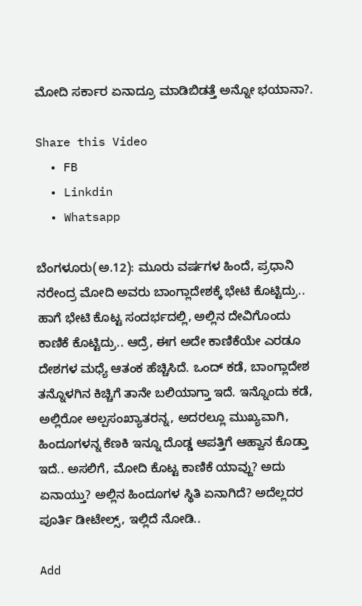ಮೋದಿ ಸರ್ಕಾರ ಏನಾದ್ರೂ ಮಾಡಿಬಿಡತ್ತೆ ಅನ್ನೋ ಭಯಾನಾ?.

Share this Video
  • FB
  • Linkdin
  • Whatsapp

ಬೆಂಗಳೂರು(ಅ.12): ಮೂರು ವರ್ಷಗಳ ಹಿಂದೆ, ಪ್ರಧಾನಿ ನರೇಂದ್ರ ಮೋದಿ ಅವರು ಬಾಂಗ್ಲಾದೇಶಕ್ಕೆ ಭೇಟಿ ಕೊಟ್ಟಿದ್ರು.. ಹಾಗೆ ಭೇಟಿ ಕೊಟ್ಟ ಸಂದರ್ಭದಲ್ಲಿ, ಅಲ್ಲಿನ ದೇವಿಗೊಂದು ಕಾಣಿಕೆ ಕೊಟ್ಟಿದ್ರು.. ಆದ್ರೆ, ಈಗ ಅದೇ ಕಾಣಿಕೆಯೇ ಎರಡೂ ದೇಶಗಳ ಮಧ್ಯೆ ಆತಂಕ ಹೆಚ್ಚಿಸಿದೆ. ಒಂದ್ ಕಡೆ, ಬಾಂಗ್ಲಾದೇಶ ತನ್ನೊಳಗಿನ ಕಿಚ್ಚಿಗೆ ತಾನೇ ಬಲಿಯಾಗ್ತಾ ಇದೆ. ಇನ್ನೊಂದು ಕಡೆ, ಅಲ್ಲಿರೋ ಅಲ್ಪಸಂಖ್ಯಾತರನ್ನ, ಅದರಲ್ಲೂ ಮುಖ್ಯವಾಗಿ, ಹಿಂದೂಗಳನ್ನ ಕೆಣಕಿ ಇನ್ನೂ ದೊಡ್ಡ ಆಪತ್ತಿಗೆ ಆಹ್ವಾನ ಕೊಡ್ತಾ ಇದೆ.. ಅಸಲಿಗೆ, ಮೋದಿ ಕೊಟ್ಟ ಕಾಣಿಕೆ ಯಾವ್ದು? ಅದು ಏನಾಯ್ತು? ಅಲ್ಲಿನ ಹಿಂದೂಗಳ ಸ್ಥಿತಿ ಏನಾಗಿದೆ? ಅದೆಲ್ಲದರ ಪೂರ್ತಿ ಡೀಟೇಲ್ಸ್, ಇಲ್ಲಿದೆ ನೋಡಿ..

Add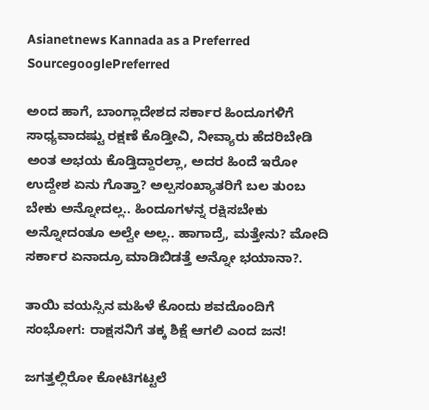Asianetnews Kannada as a Preferred SourcegooglePreferred

ಅಂದ ಹಾಗೆ, ಬಾಂಗ್ಲಾದೇಶದ ಸರ್ಕಾರ ಹಿಂದೂಗಳಿಗೆ ಸಾಧ್ಯವಾದಷ್ಟು ರಕ್ಷಣೆ ಕೊಡ್ತೀವಿ, ನೀವ್ಯಾರು ಹೆದರಿಬೇಡಿ ಅಂತ ಅಭಯ ಕೊಡ್ತಿದ್ದಾರಲ್ಲಾ, ಅದರ ಹಿಂದೆ ಇರೋ ಉದ್ದೇಶ ಏನು ಗೊತ್ತಾ? ಅಲ್ಪಸಂಖ್ಯಾತರಿಗೆ ಬಲ ತುಂಬ ಬೇಕು ಅನ್ನೋದಲ್ಲ.. ಹಿಂದೂಗಳನ್ನ ರಕ್ಷಿಸಬೇಕು ಅನ್ನೋದಂತೂ ಅಲ್ವೇ ಅಲ್ಲ.. ಹಾಗಾದ್ರೆ, ಮತ್ತೇನು? ಮೋದಿ ಸರ್ಕಾರ ಏನಾದ್ರೂ ಮಾಡಿಬಿಡತ್ತೆ ಅನ್ನೋ ಭಯಾನಾ?.

ತಾಯಿ ವಯಸ್ಸಿನ ಮಹಿಳೆ ಕೊಂದು ಶವದೊಂದಿಗೆ ಸಂಭೋಗ: ರಾಕ್ಷಸನಿಗೆ ತಕ್ಕ ಶಿಕ್ಷೆ ಆಗಲಿ ಎಂದ ಜನ!

ಜಗತ್ತಲ್ಲಿರೋ ಕೋಟಿಗಟ್ಟಲೆ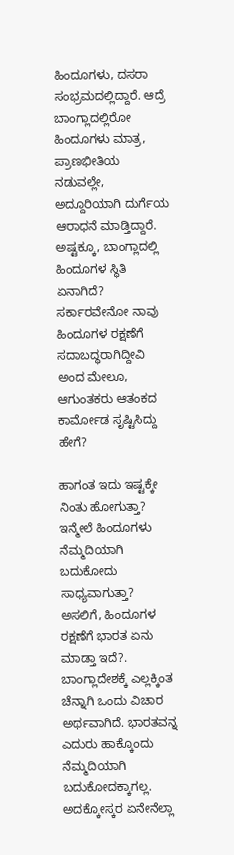ಹಿಂದೂಗಳು, ದಸರಾ ಸಂಭ್ರಮದಲ್ಲಿದ್ದಾರೆ. ಆದ್ರೆ ಬಾಂಗ್ಲಾದಲ್ಲಿರೋ ಹಿಂದೂಗಳು ಮಾತ್ರ, ಪ್ರಾಣಭೀತಿಯ ನಡುವಲ್ಲೇ, ಅದ್ದೂರಿಯಾಗಿ ದುರ್ಗೆಯ ಆರಾಧನೆ ಮಾಡ್ತಿದ್ದಾರೆ. ಅಷ್ಟಕ್ಕೂ, ಬಾಂಗ್ಲಾದಲ್ಲಿ ಹಿಂದೂಗಳ ಸ್ಥಿತಿ ಏನಾಗಿದೆ? ಸರ್ಕಾರವೇನೋ ನಾವು ಹಿಂದೂಗಳ ರಕ್ಷಣೆಗೆ ಸದಾಬದ್ಧರಾಗಿದ್ದೀವಿ ಅಂದ ಮೇಲೂ, ಆಗುಂತಕರು ಆತಂಕದ ಕಾರ್ಮೋಡ ಸೃಷ್ಟಿಸಿದ್ದು ಹೇಗೆ?

ಹಾಗಂತ ಇದು ಇಷ್ಟಕ್ಕೇ ನಿಂತು ಹೋಗುತ್ತಾ? ಇನ್ಮೇಲೆ ಹಿಂದೂಗಳು ನೆಮ್ಮದಿಯಾಗಿ ಬದುಕೋದು ಸಾಧ್ಯವಾಗುತ್ತಾ? ಅಸಲಿಗೆ, ಹಿಂದೂಗಳ ರಕ್ಷಣೆಗೆ ಭಾರತ ಏನು ಮಾಡ್ತಾ ಇದೆ?. ಬಾಂಗ್ಲಾದೇಶಕ್ಕೆ ಎಲ್ಲಕ್ಕಿಂತ ಚೆನ್ನಾಗಿ ಒಂದು ವಿಚಾರ ಅರ್ಥವಾಗಿದೆ. ಭಾರತವನ್ನ ಎದುರು ಹಾಕ್ಕೊಂದು ನೆಮ್ಮದಿಯಾಗಿ ಬದುಕೋದಕ್ಕಾಗಲ್ಲ. ಅದಕ್ಕೋಸ್ಕರ ಏನೇನೆಲ್ಲಾ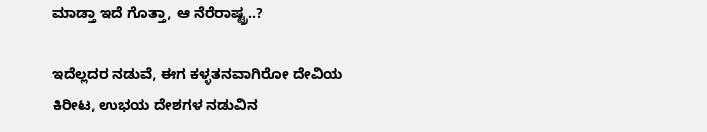ಮಾಡ್ತಾ ಇದೆ ಗೊತ್ತಾ, ಆ ನೆರೆರಾಷ್ಟ್ರ..?

ಇದೆಲ್ಲದರ ನಡುವೆ, ಈಗ ಕಳ್ಳತನವಾಗಿರೋ ದೇವಿಯ ಕಿರೀಟ, ಉಭಯ ದೇಶಗಳ ನಡುವಿನ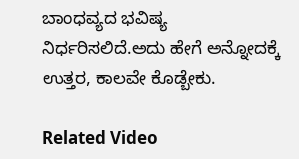ಬಾಂಧವ್ಯದ ಭವಿಷ್ಯ ನಿರ್ಧರಿಸಲಿದೆ.ಅದು ಹೇಗೆ ಅನ್ನೋದಕ್ಕೆ ಉತ್ತರ, ಕಾಲವೇ ಕೊಡ್ಬೇಕು.

Related Video